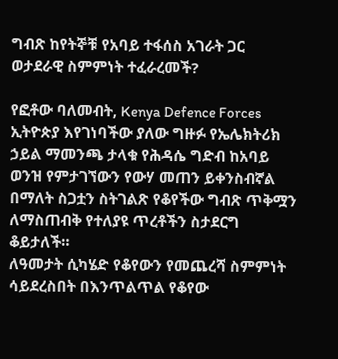ግብጽ ከየትኞቹ የአባይ ተፋሰስ አገራት ጋር ወታደራዊ ስምምነት ተፈራረመች?

የፎቶው ባለመብት, Kenya Defence Forces
ኢትዮጵያ እየገነባችው ያለው ግዙፉ የኤሌክትሪክ ኃይል ማመንጫ ታላቁ የሕዳሴ ግድብ ከአባይ ወንዝ የምታገኘውን የውሃ መጠን ይቀንስብኛል በማለት ስጋቷን ስትገልጽ የቆየችው ግብጽ ጥቅሟን ለማስጠብቅ የተለያዩ ጥረቶችን ስታደርግ ቆይታለች።
ለዓመታት ሲካሄድ የቆየውን የመጨረሻ ስምምነት ሳይደረስበት በእንጥልጥል የቆየው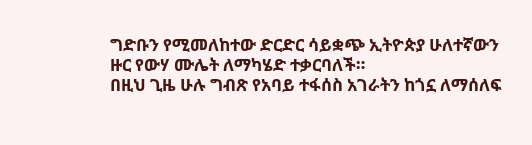ግድቡን የሚመለከተው ድርድር ሳይቋጭ ኢትዮጵያ ሁለተኛውን ዙር የውሃ ሙሌት ለማካሄድ ተቃርባለች።
በዚህ ጊዜ ሁሉ ግብጽ የአባይ ተፋሰስ አገራትን ከጎኗ ለማሰለፍ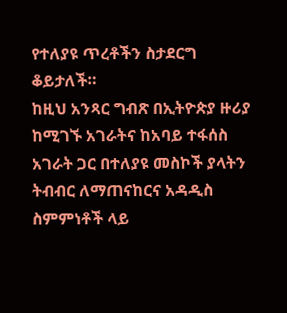የተለያዩ ጥረቶችን ስታደርግ ቆይታለች።
ከዚህ አንጻር ግብጽ በኢትዮጵያ ዙሪያ ከሚገኙ አገራትና ከአባይ ተፋሰስ አገራት ጋር በተለያዩ መስኮች ያላትን ትብብር ለማጠናከርና አዳዲስ ስምምነቶች ላይ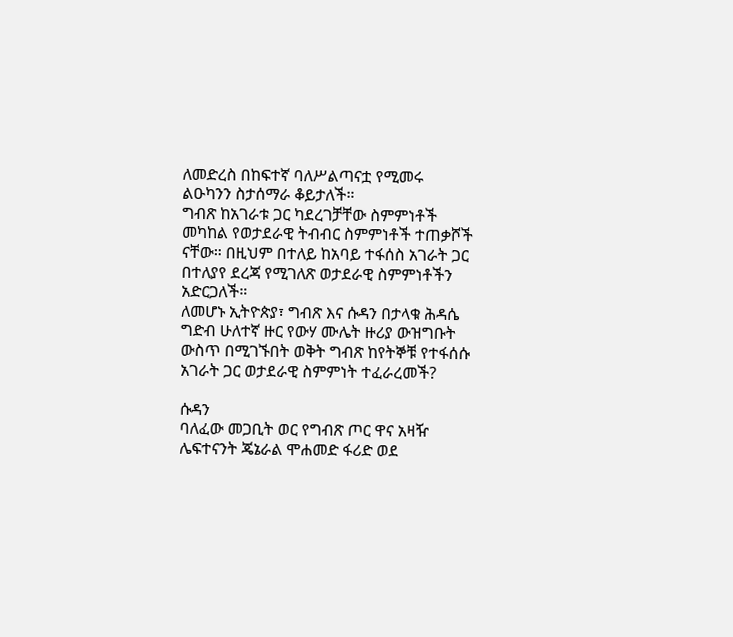ለመድረስ በከፍተኛ ባለሥልጣናቷ የሚመሩ ልዑካንን ስታሰማራ ቆይታለች።
ግብጽ ከአገራቱ ጋር ካደረገቻቸው ስምምነቶች መካከል የወታደራዊ ትብብር ስምምነቶች ተጠቃሾች ናቸው። በዚህም በተለይ ከአባይ ተፋሰስ አገራት ጋር በተለያየ ደረጃ የሚገለጽ ወታደራዊ ስምምነቶችን አድርጋለች።
ለመሆኑ ኢትዮጵያ፣ ግብጽ እና ሱዳን በታላቁ ሕዳሴ ግድብ ሁለተኛ ዙር የውሃ ሙሌት ዙሪያ ውዝግቡት ውስጥ በሚገኙበት ወቅት ግብጽ ከየትኞቹ የተፋሰሱ አገራት ጋር ወታደራዊ ስምምነት ተፈራረመች?

ሱዳን
ባለፈው መጋቢት ወር የግብጽ ጦር ዋና አዛዥ ሌፍተናንት ጄኔራል ሞሐመድ ፋሪድ ወደ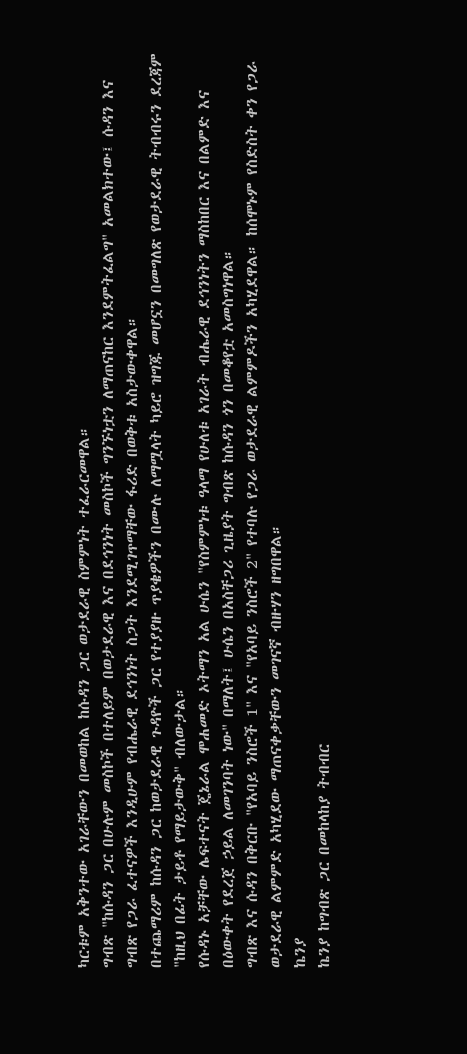ካርቱም አቅንተው አገራቸውን በመወከል ከሱዳን ጋር ወታደራዊ ስምምነት ተፈራርመዋል።
ግብጽ "ከሱዳን ጋር በሁሉም መስኮች በተለይም በወታደራዊ እና በደኅንነት መስኮች ግንኙነቷን ለማጠናከር እንደምትፈልግ" አመልክተው፤ ሱዳን እና ግብጽ የጋራ ፈተናዎች እንዲሁም የብሔራዊ ደኅንነት ስጋት እንደሚገጥማቸው ፋሪድ በወቅቱ አስታውቀዋል።
በተጨማሪም ከሱዳን ጋር ከወታደራዊ ጉዳዮች ጋር የተያያዙ ጥያቄዎችን በሙሉ ለማሟላት ካይሮ ዝግጁ መሆኗን በመግለጽ የወታደራዊ ትብብሩን ደረጃም "ከዚህ በፊት ታይቶ የማይታውቅ" ብለውታል።
የሱዳኑ አቻቸው ሌፍተናት ጄኔራል ሞሐመድ ኦትማን አል ሁሴን "የስምምነቱ ዓላማ የሁለቱ አገራት ብሔራዊ ደኅንነትን ማስከበር እና በልምድ እና በዕውቀት የደረጀ ኃይል ለመገንባት ነው" በማለት፤ ሁሴን በአስቸጋሪ ጊዜያት ግብጽ ከሱዳን ጎን በመቆየቷ አመስግነዋል።
ግብጽ እና ሱዳን በቅርቡ "የአባይ ንስሮች 1" እና "የአባይ ንስሮች 2" የተባሉ የጋራ ወታደራዊ ልምምዶችን አካሂደዋል። ከሰሞኑም የስድስት ቀን የጋራ ወታደራዊ ልምምድ አካሂደው ማጠናቀቃቸውን መገናኛ ብዙሃን ዘግበዋል።
ኬንያ
ኬንያ ከግብጽ ጋር በመከላከያ ትብብር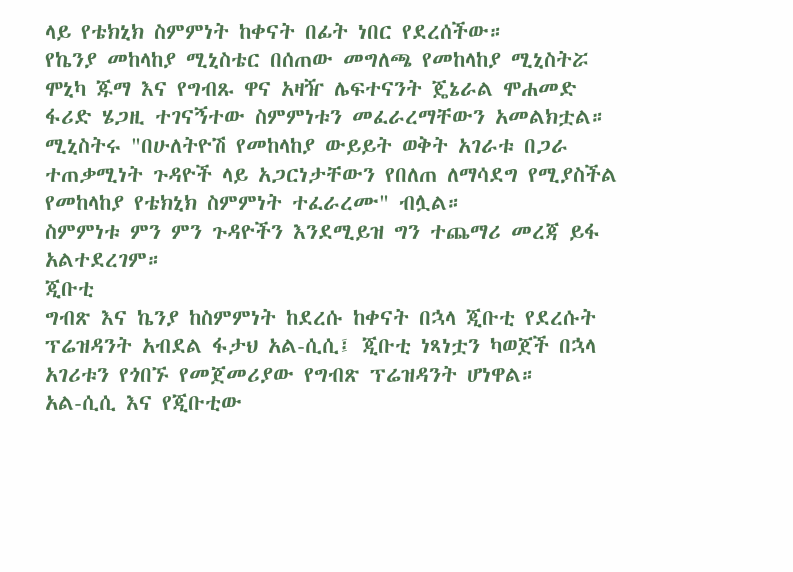ላይ የቴክኒክ ስምምነት ከቀናት በፊት ነበር የደረሰችው።
የኬንያ መከላከያ ሚኒስቴር በሰጠው መግለጫ የመከላከያ ሚኒስትሯ ሞኒካ ጁማ እና የግብጹ ዋና አዛዥ ሌፍተናንት ጄኔራል ሞሐመድ ፋሪድ ሄጋዚ ተገናኝተው ስምምነቱን መፈራረማቸውን አመልክቷል።
ሚኒስትሩ "በሁለትዮሽ የመከላከያ ውይይት ወቅት አገራቱ በጋራ ተጠቃሚነት ጉዳዮች ላይ አጋርነታቸውን የበለጠ ለማሳደግ የሚያስችል የመከላከያ የቴክኒክ ስምምነት ተፈራረሙ" ብሏል።
ስምምነቱ ምን ምን ጉዳዮችን እንደሚይዝ ግን ተጨማሪ መረጃ ይፋ አልተደረገም።
ጂቡቲ
ግብጽ እና ኬንያ ከስምምነት ከደረሱ ከቀናት በኋላ ጂቡቲ የደረሱት ፕሬዝዳንት አብደል ፋታህ አል-ሲሲ፤ ጂቡቲ ነጻነቷን ካወጀች በኋላ አገሪቱን የጎበኙ የመጀመሪያው የግብጽ ፕሬዝዳንት ሆነዋል።
አል-ሲሲ እና የጂቡቲው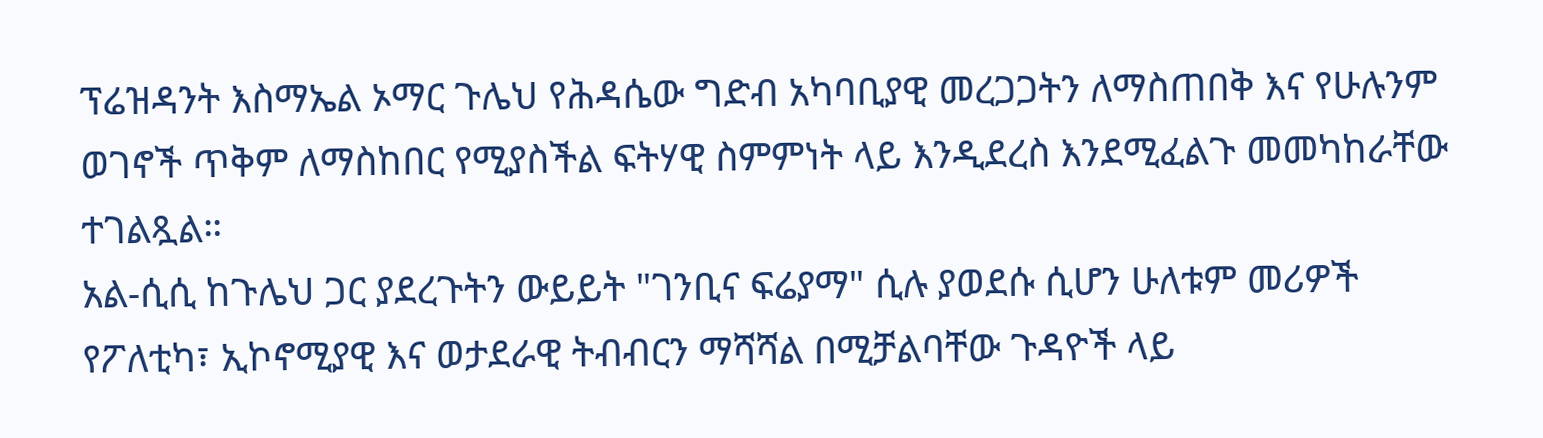ፕሬዝዳንት እስማኤል ኦማር ጉሌህ የሕዳሴው ግድብ አካባቢያዊ መረጋጋትን ለማስጠበቅ እና የሁሉንም ወገኖች ጥቅም ለማስከበር የሚያስችል ፍትሃዊ ስምምነት ላይ እንዲደረስ እንደሚፈልጉ መመካከራቸው ተገልጿል።
አል-ሲሲ ከጉሌህ ጋር ያደረጉትን ውይይት "ገንቢና ፍሬያማ" ሲሉ ያወደሱ ሲሆን ሁለቱም መሪዎች የፖለቲካ፣ ኢኮኖሚያዊ እና ወታደራዊ ትብብርን ማሻሻል በሚቻልባቸው ጉዳዮች ላይ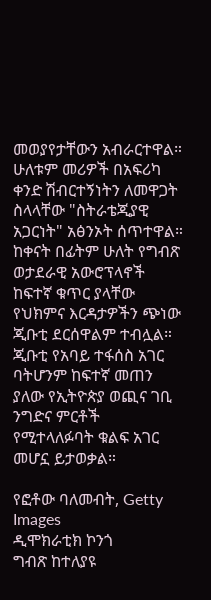መወያየታቸውን አብራርተዋል።
ሁለቱም መሪዎች በአፍሪካ ቀንድ ሽብርተኝነትን ለመዋጋት ስላላቸው "ስትራቴጂያዊ አጋርነት" አፅንኦት ሰጥተዋል።
ከቀናት በፊትም ሁለት የግብጽ ወታደራዊ አውሮፕላኖች ከፍተኛ ቁጥር ያላቸው የህክምና እርዳታዎችን ጭነው ጂቡቲ ደርሰዋልም ተብሏል።
ጂቡቲ የአባይ ተፋሰስ አገር ባትሆንም ከፍተኛ መጠን ያለው የኢትዮጵያ ወጪና ገቢ ንግድና ምርቶች የሚተላለፉባት ቁልፍ አገር መሆኗ ይታወቃል።

የፎቶው ባለመብት, Getty Images
ዲሞክራቲክ ኮንጎ
ግብጽ ከተለያዩ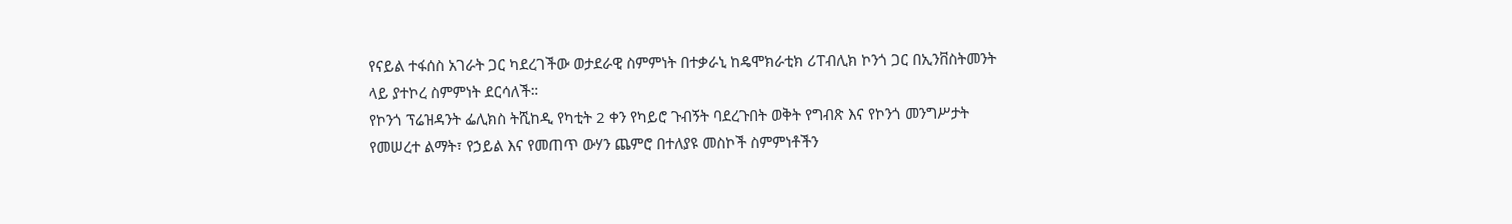የናይል ተፋሰስ አገራት ጋር ካደረገችው ወታደራዊ ስምምነት በተቃራኒ ከዴሞክራቲክ ሪፐብሊክ ኮንጎ ጋር በኢንቨስትመንት ላይ ያተኮረ ስምምነት ደርሳለች።
የኮንጎ ፕሬዝዳንት ፌሊክስ ትሺከዲ የካቲት 2 ቀን የካይሮ ጉብኝት ባደረጉበት ወቅት የግብጽ እና የኮንጎ መንግሥታት የመሠረተ ልማት፣ የኃይል እና የመጠጥ ውሃን ጨምሮ በተለያዩ መስኮች ስምምነቶችን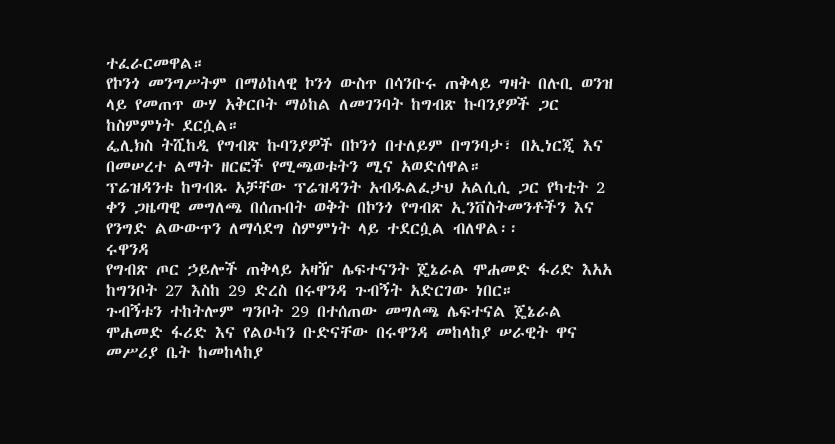ተፈራርመዋል።
የኮንጎ መንግሥትም በማዕከላዊ ኮንጎ ውስጥ በሳንቡሩ ጠቅላይ ግዛት በሉቢ ወንዝ ላይ የመጠጥ ውሃ አቅርቦት ማዕከል ለመገንባት ከግብጽ ኩባንያዎች ጋር ከስምምነት ደርሷል።
ፌሊክስ ትሺከዲ የግብጽ ኩባንያዎች በኮንጎ በተለይም በግንባታ፣ በኢነርጂ እና በመሠረተ ልማት ዘርፎች የሚጫወቱትን ሚና አወድሰዋል።
ፕሬዝዳንቱ ከግብጹ አቻቸው ፕሬዝዳንት አብዱልፈታህ አልሲሲ ጋር የካቲት 2 ቀን ጋዜጣዊ መግለጫ በሰጡበት ወቅት በኮንጎ የግብጽ ኢንቨስትመንቶችን እና የንግድ ልውውጥን ለማሳደግ ስምምነት ላይ ተደርሷል ብለዋል፡፡
ሩዋንዳ
የግብጽ ጦር ኃይሎች ጠቅላይ አዛዥ ሌፍተናንት ጄኔራል ሞሐመድ ፋሪድ እአአ ከግንቦት 27 እስከ 29 ድረስ በሩዋንዳ ጉብኝት አድርገው ነበር።
ጉብኝቱን ተከትሎም ግንቦት 29 በተሰጠው መግለጫ ሌፍተናል ጄኔራል ሞሐመድ ፋሪድ እና የልዑካን ቡድናቸው በሩዋንዳ መከላከያ ሠራዊት ዋና መሥሪያ ቤት ከመከላከያ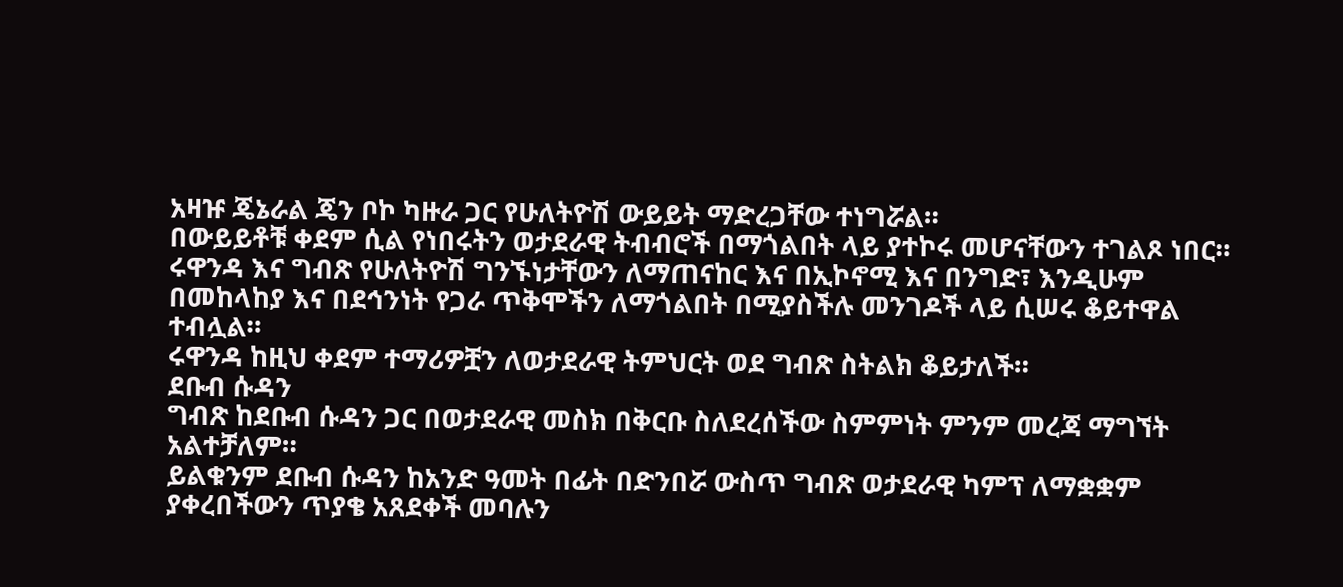አዛዡ ጄኔራል ጄን ቦኮ ካዙራ ጋር የሁለትዮሽ ውይይት ማድረጋቸው ተነግሯል።
በውይይቶቹ ቀደም ሲል የነበሩትን ወታደራዊ ትብብሮች በማጎልበት ላይ ያተኮሩ መሆናቸውን ተገልጾ ነበር።
ሩዋንዳ እና ግብጽ የሁለትዮሽ ግንኙነታቸውን ለማጠናከር እና በኢኮኖሚ እና በንግድ፣ እንዲሁም በመከላከያ እና በደኅንነት የጋራ ጥቅሞችን ለማጎልበት በሚያስችሉ መንገዶች ላይ ሲሠሩ ቆይተዋል ተብሏል።
ሩዋንዳ ከዚህ ቀደም ተማሪዎቿን ለወታደራዊ ትምህርት ወደ ግብጽ ስትልክ ቆይታለች።
ደቡብ ሱዳን
ግብጽ ከደቡብ ሱዳን ጋር በወታደራዊ መስክ በቅርቡ ስለደረሰችው ስምምነት ምንም መረጃ ማግኘት አልተቻለም።
ይልቁንም ደቡብ ሱዳን ከአንድ ዓመት በፊት በድንበሯ ውስጥ ግብጽ ወታደራዊ ካምፕ ለማቋቋም ያቀረበችውን ጥያቄ አጸደቀች መባሉን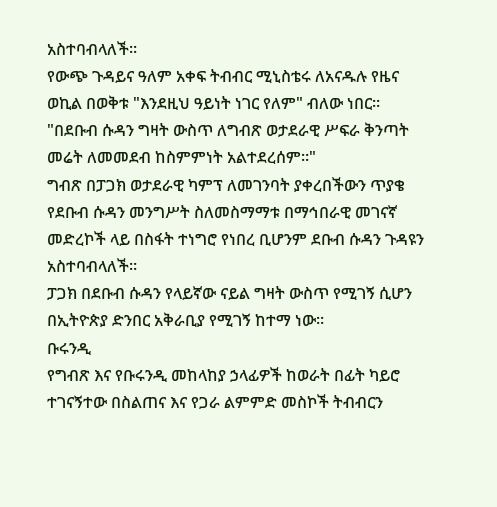አስተባብላለች።
የውጭ ጉዳይና ዓለም አቀፍ ትብብር ሚኒስቴሩ ለአናዱሉ የዜና ወኪል በወቅቱ "እንደዚህ ዓይነት ነገር የለም" ብለው ነበር።
"በደቡብ ሱዳን ግዛት ውስጥ ለግብጽ ወታደራዊ ሥፍራ ቅንጣት መሬት ለመመደብ ከስምምነት አልተደረሰም።"
ግብጽ በፓጋክ ወታደራዊ ካምፕ ለመገንባት ያቀረበችውን ጥያቄ የደቡብ ሱዳን መንግሥት ስለመስማማቱ በማኅበራዊ መገናኛ መድረኮች ላይ በስፋት ተነግሮ የነበረ ቢሆንም ደቡብ ሱዳን ጉዳዩን አስተባብላለች።
ፓጋክ በደቡብ ሱዳን የላይኛው ናይል ግዛት ውስጥ የሚገኝ ሲሆን በኢትዮጵያ ድንበር አቅራቢያ የሚገኝ ከተማ ነው።
ቡሩንዲ
የግብጽ እና የቡሩንዲ መከላከያ ኃላፊዎች ከወራት በፊት ካይሮ ተገናኝተው በስልጠና እና የጋራ ልምምድ መስኮች ትብብርን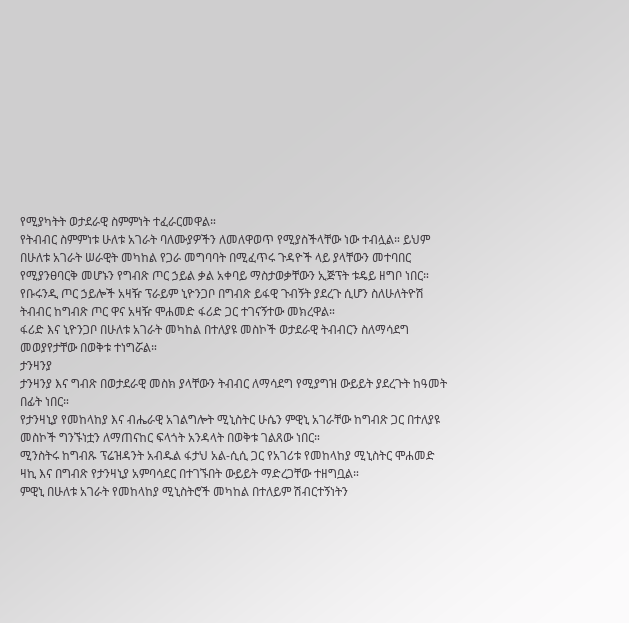የሚያካትት ወታደራዊ ስምምነት ተፈራርመዋል።
የትብብር ስምምነቱ ሁለቱ አገራት ባለሙያዎችን ለመለዋወጥ የሚያስችላቸው ነው ተብሏል። ይህም በሁለቱ አገራት ሠራዊት መካከል የጋራ መግባባት በሚፈጥሩ ጉዳዮች ላይ ያላቸውን መተባበር የሚያንፀባርቅ መሆኑን የግብጽ ጦር ኃይል ቃል አቀባይ ማስታወቃቸውን ኢጅፕት ቱዴይ ዘግቦ ነበር።
የቡሩንዲ ጦር ኃይሎች አዛዥ ፕራይም ኒዮንጋቦ በግብጽ ይፋዊ ጉብኝት ያደረጉ ሲሆን ስለሁለትዮሽ ትብብር ከግብጽ ጦር ዋና አዛዥ ሞሐመድ ፋሪድ ጋር ተገናኝተው መክረዋል።
ፋሪድ እና ኒዮንጋቦ በሁለቱ አገራት መካከል በተለያዩ መስኮች ወታደራዊ ትብብርን ስለማሳደግ መወያየታቸው በወቅቱ ተነግሯል።
ታንዛንያ
ታንዛንያ እና ግብጽ በወታደራዊ መስክ ያላቸውን ትብብር ለማሳደግ የሚያግዝ ውይይት ያደረጉት ከዓመት በፊት ነበር።
የታንዛኒያ የመከላከያ እና ብሔራዊ አገልግሎት ሚኒስትር ሁሴን ምዊኒ አገራቸው ከግብጽ ጋር በተለያዩ መስኮች ግንኙነቷን ለማጠናከር ፍላጎት አንዳላት በወቅቱ ገልጸው ነበር።
ሚንስትሩ ከግብጹ ፕሬዝዳንት አብዱል ፋታህ አል-ሲሲ ጋር የአገሪቱ የመከላከያ ሚኒስትር ሞሐመድ ዛኪ እና በግብጽ የታንዛኒያ አምባሳደር በተገኙበት ውይይት ማድረጋቸው ተዘግቧል።
ምዊኒ በሁለቱ አገራት የመከላከያ ሚኒስትሮች መካከል በተለይም ሽብርተኝነትን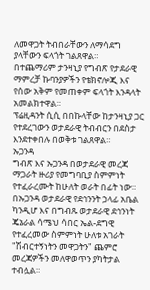ለመዋጋት ትብበራቸውን ለማሳደግ ያላቸውን ፍላጎት ገልጸዋል።
በተጨማሪም ታንዛኒያ የግብጽ የታደራዊ ማምረቻ ኩባንያዎችን የቴክኖሎጂ እና የሰው አቅም የመጠቀም ፍላጎት እንዳላት አመልክተዋል።
ፕሬዚዳንት ሲሲ በበኩላቸው ከታንዛኒያ ጋር የተደረገውን ወታደራዊ ትብብርን በደስታ እንደተቀበሉ በወቅቱ ገልጸዋል።
ኡጋንዳ
ግብጽ እና ኡጋንዳ በወታደራዊ መረጃ ማጋራት ዙሪያ የመግባቢያ ስምምነት የተፈራረሙት ከሁለት ወራት በፊት ነው።
በኡጋንዳ ወታደራዊ የደኅንንት ኃላፊ አቤል ካንዲሆ እና በግብጹ ወታደራዊ ደኅንነት ጄኔራል ሳሜህ ሳበር ኤል-ደግዊ የተፈረመው ስምምነት ሁለቱ አገራት "ሽብርተኝነትን መዋጋትን" ጨምሮ መረጃዎችን መለዋወጥን ያካትታል ተብሏል።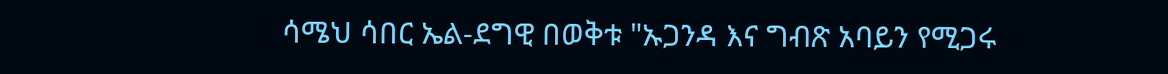ሳሜህ ሳበር ኤል-ደግዊ በወቅቱ "ኡጋንዳ እና ግብጽ አባይን የሚጋሩ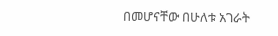በመሆናቸው በሁለቱ አገራት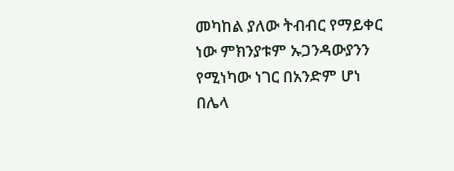መካከል ያለው ትብብር የማይቀር ነው ምክንያቱም ኡጋንዳውያንን የሚነካው ነገር በአንድም ሆነ በሌላ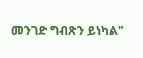መንገድ ግብጽን ይነካል"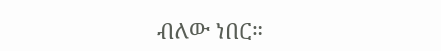ብለው ነበር።